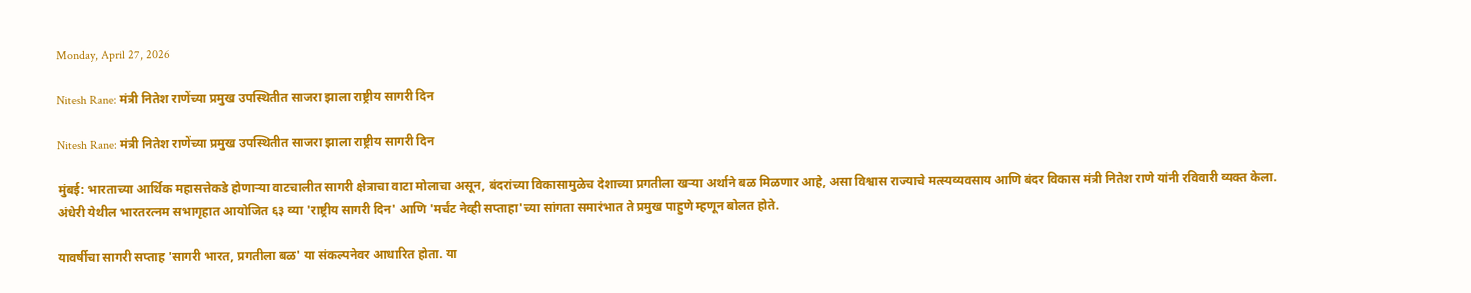Monday, April 27, 2026

Nitesh Rane: मंत्री नितेश राणेंच्या प्रमुख उपस्थितीत साजरा झाला राष्ट्रीय सागरी दिन

Nitesh Rane: मंत्री नितेश राणेंच्या प्रमुख उपस्थितीत साजरा झाला राष्ट्रीय सागरी दिन

मुंबई: भारताच्या आर्थिक महासत्तेकडे होणाऱ्या वाटचालीत सागरी क्षेत्राचा वाटा मोलाचा असून, बंदरांच्या विकासामुळेच देशाच्या प्रगतीला खऱ्या अर्थाने बळ मिळणार आहे, असा विश्वास राज्याचे मत्स्यव्यवसाय आणि बंदर विकास मंत्री नितेश राणे यांनी रविवारी व्यक्त केला. अंधेरी येथील भारतरत्नम सभागृहात आयोजित ६३ व्या 'राष्ट्रीय सागरी दिन' आणि 'मर्चंट नेव्ही सप्ताहा'च्या सांगता समारंभात ते प्रमुख पाहुणे म्हणून बोलत होते.

यावर्षीचा सागरी सप्ताह 'सागरी भारत, प्रगतीला बळ' या संकल्पनेवर आधारित होता. या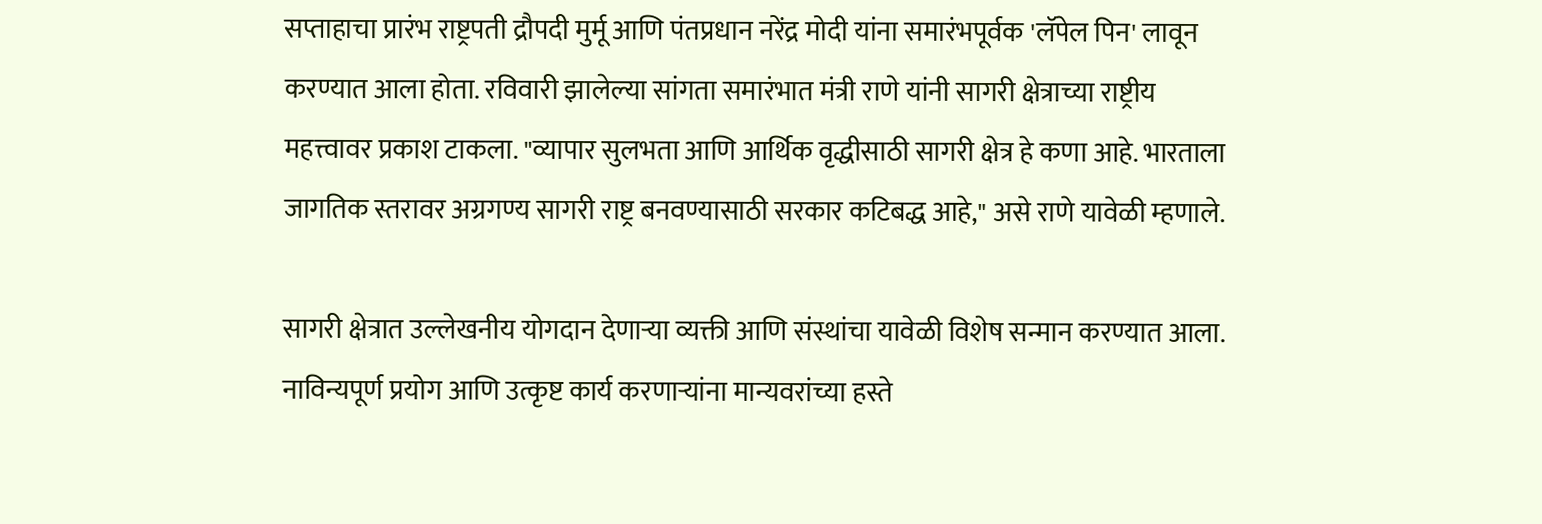सप्ताहाचा प्रारंभ राष्ट्रपती द्रौपदी मुर्मू आणि पंतप्रधान नरेंद्र मोदी यांना समारंभपूर्वक 'लॅपेल पिन' लावून करण्यात आला होता. रविवारी झालेल्या सांगता समारंभात मंत्री राणे यांनी सागरी क्षेत्राच्या राष्ट्रीय महत्त्वावर प्रकाश टाकला. "व्यापार सुलभता आणि आर्थिक वृद्धीसाठी सागरी क्षेत्र हे कणा आहे. भारताला जागतिक स्तरावर अग्रगण्य सागरी राष्ट्र बनवण्यासाठी सरकार कटिबद्ध आहे," असे राणे यावेळी म्हणाले.

सागरी क्षेत्रात उल्लेखनीय योगदान देणाऱ्या व्यक्ती आणि संस्थांचा यावेळी विशेष सन्मान करण्यात आला. नाविन्यपूर्ण प्रयोग आणि उत्कृष्ट कार्य करणाऱ्यांना मान्यवरांच्या हस्ते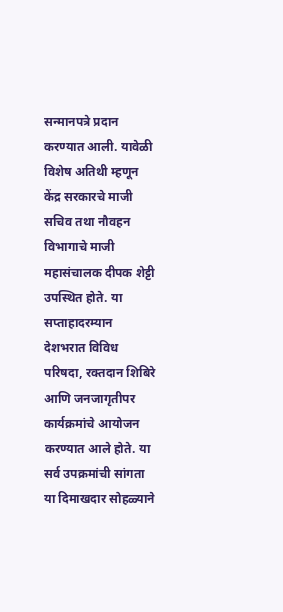सन्मानपत्रे प्रदान करण्यात आली. यावेळी विशेष अतिथी म्हणून केंद्र सरकारचे माजी सचिव तथा नौवहन विभागाचे माजी महासंचालक दीपक शेट्टी उपस्थित होते. या सप्ताहादरम्यान देशभरात विविध परिषदा, रक्तदान शिबिरे आणि जनजागृतीपर कार्यक्रमांचे आयोजन करण्यात आले होते. या सर्व उपक्रमांची सांगता या दिमाखदार सोहळ्याने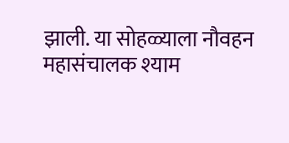झाली. या सोहळ्याला नौवहन महासंचालक श्याम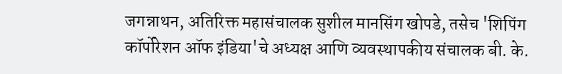जगन्नाथन, अतिरिक्त महासंचालक सुशील मानसिंग खोपडे, तसेच 'शिपिंग कॉर्पोरेशन ऑफ इंडिया'चे अध्यक्ष आणि व्यवस्थापकीय संचालक बी. के.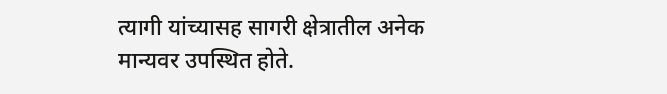त्यागी यांच्यासह सागरी क्षेत्रातील अनेक मान्यवर उपस्थित होते.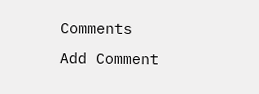Comments
Add Comment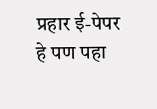प्रहार ई-पेपर
हे पण पहा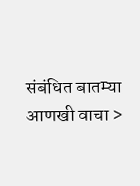संबंधित बातम्या आणखी वाचा >